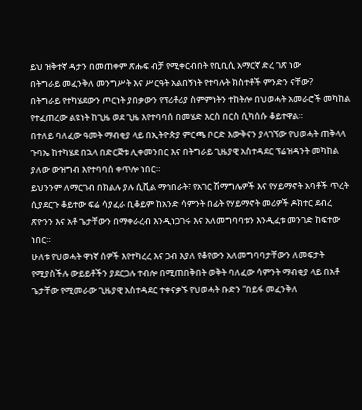ይህ ዝቅተኛ ዳታን በመጠቀም ጽሑፍ ብቻ የሚቀርብበት የቢቢሲ አማርኛ ድረ ገጽ ነው
በትግራይ መፈንቅለ መንግሥት እና ሥርዓት አልበኝነት የተባሉት ክስተቶች ምንድን ናቸው?
በትግራይ የተካሄደውን ጦርነት ያበቃውን የፕሪቶሪያ ስምምነትን ተከትሎ በህወሓት አመራሮች መካከል የተፈጠረው ልዩነት ከጊዜ ወደ ጊዜ እየተባባሰ በመሄድ እርስ በርስ ሲካሰሱ ቆይተዋል።
በተለይ ባለፈው ዓመት ማብቂያ ላይ በኢትዮጵያ ምርጫ ቦርድ እውቅናን ያላገኘው የህወሓት ጠቅላላ ጉባኤ ከተካሄደ በኋላ በድርጅቱ ሊቀመንበር እና በትግራይ ጊዜያዊ አስተዳደር ፕሬዝዳንት መካከል ያለው ውዝግብ እየተባባሰ ቀጥሎ ነበር።
ይህንንም ለማርገብ በክልሉ ያሉ ሲቪል ማኅበራት፣ የአገር ሽማግሌዎች እና የሃይማኖት አባቶች ጥረት ሲያደርጉ ቆይተው ፍሬ ሳያፈራ ቢቆይም ከአንድ ሳምንት በፊት የሃይማኖት መሪዎች ዶክተር ደብረ ጽዮንን እና አቶ ጌታቸውን በማቀራረብ እንዲነጋገሩ እና አለመግባባቱን እንዲፈቱ መንገድ ከፍተው ነበር።
ሁለቱ የህወሓት ዋነኛ ሰዎች እየተካረረ እና ጋብ እያለ የቆየውን አለመግባባታቸውን ለመፍታት የሚያስችሉ ውይይቶችን ያደርጋሉ ተብሎ በሚጠበቅበት ወቅት ባለፈው ሳምንት ማብቂያ ላይ በአቶ ጌታቸው የሚመራው ጊዜያዊ አስተዳደር ተቀናቃኙ የህወሓት ቡድን “በይፋ መፈንቅለ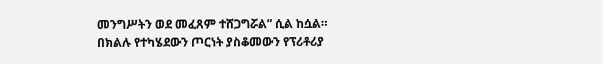መንግሥትን ወደ መፈጸም ተሸጋግሯል” ሲል ከሷል።
በክልሉ የተካሄደውን ጦርነት ያስቆመውን የፕሪቶሪያ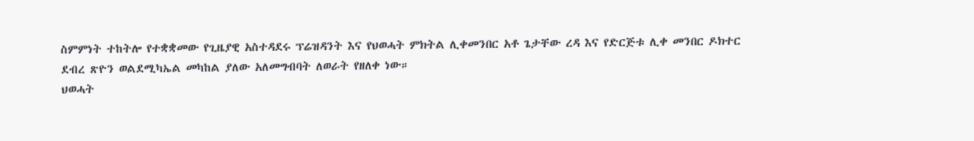ስምምነት ተከትሎ የተቋቋመው የጊዜያዊ አስተዳደሩ ፕሬዝዳንት እና የህወሓት ምክትል ሊቀመንበር አቶ ጌታቸው ረዳ እና የድርጅቱ ሊቀ መንበር ዶክተር ደብረ ጽዮን ወልደሚካኤል መካከል ያለው አለመግብባት ለወራት የዘለቀ ነው።
ህወሓት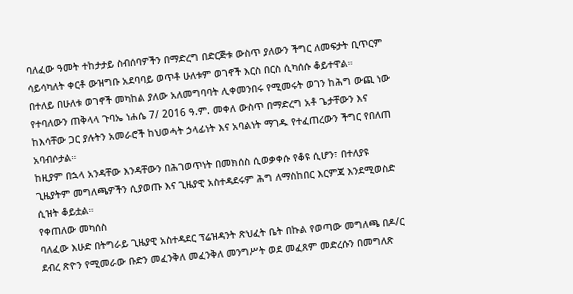ባለፈው ዓመት ተከታታይ ስብሰባዎችን በማድረግ በድርጅቱ ውስጥ ያለውን ችግር ለመፍታት ቢጥርም ሳይሳካለት ቀርቶ ውዝግቡ አደባባይ ወጥቶ ሁለቱም ወገኖች እርስ በርስ ሲካሰሱ ቆይተዋል።
በተለይ በሁለቱ ወገኖች መካከል ያለው አለመግባባት ሊቀመንበሩ የሚመሩት ወገን ከሕግ ውጪ ነው የተባለውን ጠቅላላ ጉባኤ ነሐሴ 7/ 2016 ዓ.ም. መቀለ ውስጥ በማድረግ አቶ ጌታቸውን እና ከእሳቸው ጋር ያሉትን አመራሮች ከህወሓት ኃላፊነት እና አባልነት ማገዱ የተፈጠረውን ችግር የበለጠ አባብሶታል።
ከዚያም በኋላ አንዳቸው እንዳቸውን በሕገወጥነት በመክሰስ ሲወቃቀሱ የቆዩ ሲሆን፣ በተለያዩ ጊዜያትም መግለጫዎችን ሲያወጡ እና ጊዜያዊ አስተዳደሩም ሕግ ለማስከበር እርምጃ እንደሚወስድ ሲዝት ቆይቷል።
የቀጠለው መካሰስ
ባለፈው እሁድ በትግራይ ጊዜያዊ አስተዳደር ፕሬዝዳንት ጽህፈት ቤት በኩል የወጣው መግለጫ በዶ/ር ደብረ ጽዮን የሚመራው ቡድን መፈንቅለ መፈንቅለ መንግሥት ወደ መፈጸም መድረሱን በመግለጽ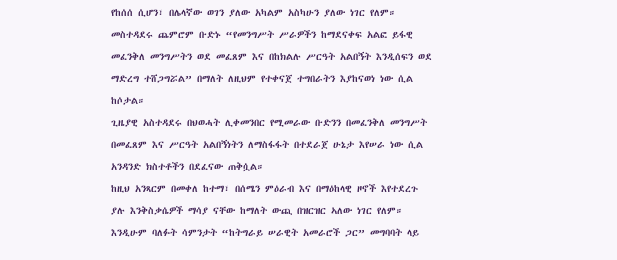የከሰሰ ሲሆን፣ በሌላኛው ወገን ያለው አካልም አስካሁን ያለው ነገር የለም።
መስተዳደሩ ጨምሮም ቡድኑ “የመንግሥት ሥራዎችን ከማደናቀፍ አልፎ ይፋዊ መፈንቅለ መንግሥትን ወደ መፈጸም እና በከክልሉ ሥርዓት አልበኝት እንዲሰፍን ወደ ማድረግ ተሸጋግሯል” በማለት ለዚህም የተቀናጀ ተግበራትን እያከናወነ ነው ሲል ከሶታል።
ጊዜያዊ አስተዳደሩ በህወሓት ሊቀመንበር የሚመራው ቡድንን በመፈንቅለ መንግሥት በመፈጸም እና ሥርዓት አልበኝነትን ለማስፋፋት በተደራጀ ሁኔታ እየሠራ ነው ሲል አንዳንድ ክስተቶችን በደፈናው ጠቅሷል።
ከዚህ አንጻርም በመቀለ ከተማ፣ በሰሜን ምዕራብ እና በማዕከላዊ ዞኖች እየተደረጉ ያሉ እንቅስቃሴዎች ማሳያ ናቸው ከማለት ውጪ በዝርዝር ኣለው ነገር የለም።
እንዲሁም ባለፉት ሳምንታት “ከትግራይ ሠራዊት አመራሮች ጋር” መግባባት ላይ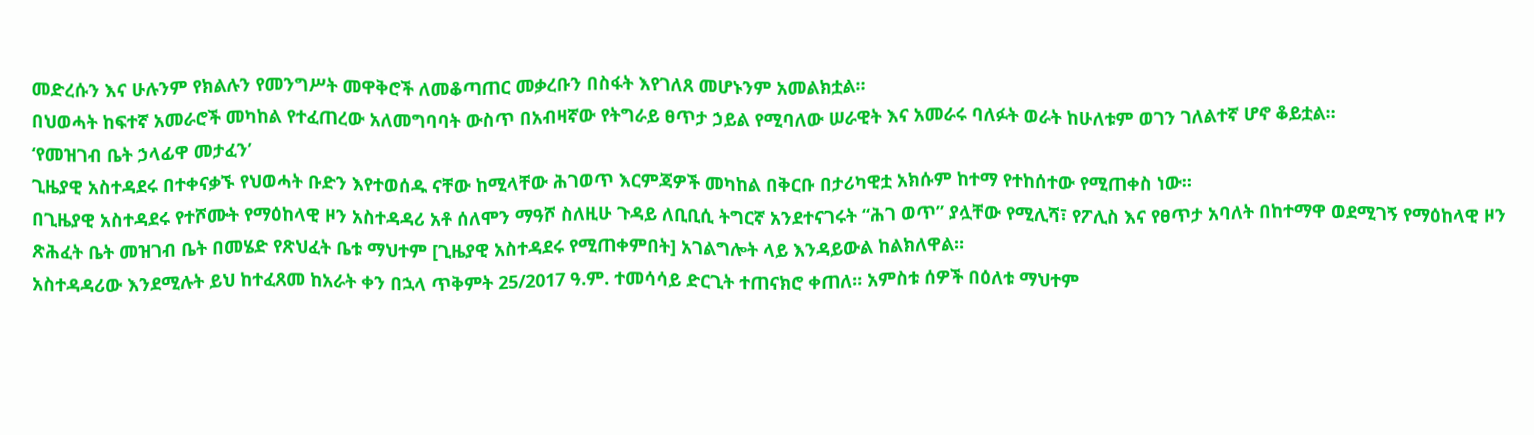መድረሱን እና ሁሉንም የክልሉን የመንግሥት መዋቅሮች ለመቆጣጠር መቃረቡን በስፋት እየገለጸ መሆኑንም አመልክቷል።
በህወሓት ከፍተኛ አመራሮች መካከል የተፈጠረው አለመግባባት ውስጥ በአብዛኛው የትግራይ ፀጥታ ኃይል የሚባለው ሠራዊት እና አመራሩ ባለፉት ወራት ከሁለቱም ወገን ገለልተኛ ሆኖ ቆይቷል።
‘የመዝገብ ቤት ኃላፊዋ መታፈን’
ጊዜያዊ አስተዳደሩ በተቀናቃኙ የህወሓት ቡድን እየተወሰዱ ናቸው ከሚላቸው ሕገወጥ እርምጃዎች መካከል በቅርቡ በታሪካዊቷ አክሱም ከተማ የተከሰተው የሚጠቀስ ነው።
በጊዜያዊ አስተዳደሩ የተሾሙት የማዕከላዊ ዞን አስተዳዳሪ አቶ ሰለሞን ማዓሾ ስለዚሁ ጉዳይ ለቢቢሲ ትግርኛ አንደተናገሩት “ሕገ ወጥ” ያሏቸው የሚሊሻ፣ የፖሊስ እና የፀጥታ አባለት በከተማዋ ወደሚገኝ የማዕከላዊ ዞን ጽሕፈት ቤት መዝገብ ቤት በመሄድ የጽህፈት ቤቱ ማህተም [ጊዜያዊ አስተዳደሩ የሚጠቀምበት] አገልግሎት ላይ እንዳይውል ከልክለዋል።
አስተዳዳሪው እንደሚሉት ይህ ከተፈጸመ ከአራት ቀን በኋላ ጥቅምት 25/2017 ዓ.ም. ተመሳሳይ ድርጊት ተጠናክሮ ቀጠለ። አምስቱ ሰዎች በዕለቱ ማህተም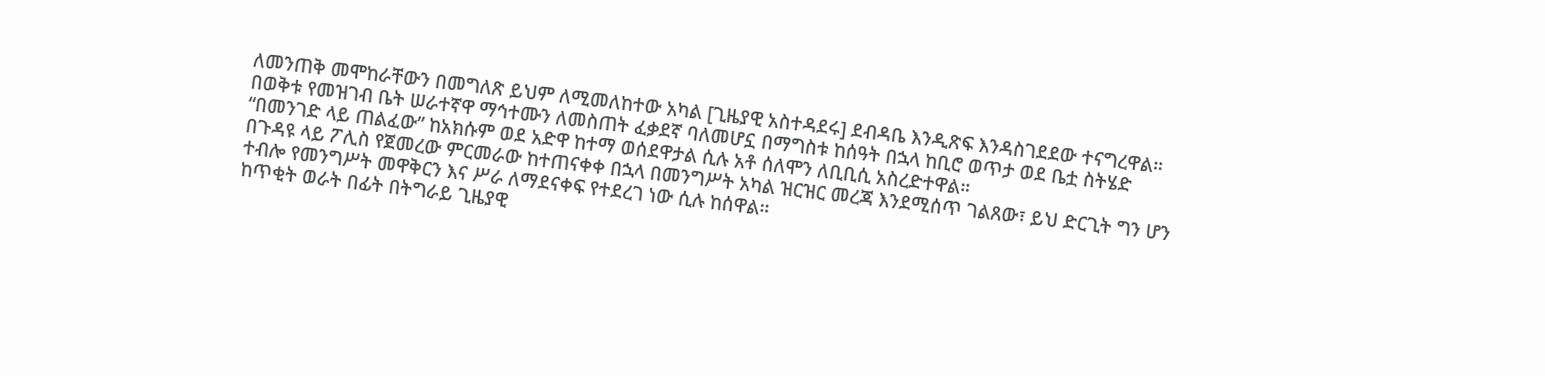ለመንጠቅ መሞከራቸውን በመግለጽ ይህም ለሚመለከተው አካል [ጊዜያዊ አስተዳደሩ] ደብዳቤ እንዲጽፍ እንዳስገደደው ተናግረዋል።
በወቅቱ የመዝገብ ቤት ሠራተኛዋ ማኅተሙን ለመስጠት ፈቃደኛ ባለመሆኗ በማግስቱ ከሰዓት በኋላ ከቢሮ ወጥታ ወደ ቤቷ ስትሄድ “በመንገድ ላይ ጠልፈው” ከአክሱም ወደ አድዋ ከተማ ወሰደዋታል ሲሉ አቶ ሰለሞን ለቢቢሲ አስረድተዋል።
በጉዳዩ ላይ ፖሊስ የጀመረው ምርመራው ከተጠናቀቀ በኋላ በመንግሥት አካል ዝርዝር መረጃ እንደሚሰጥ ገልጸው፣ ይህ ድርጊት ግን ሆን ተብሎ የመንግሥት መዋቅርን እና ሥራ ለማደናቀፍ የተደረገ ነው ሲሉ ከሰዋል።
ከጥቂት ወራት በፊት በትግራይ ጊዜያዊ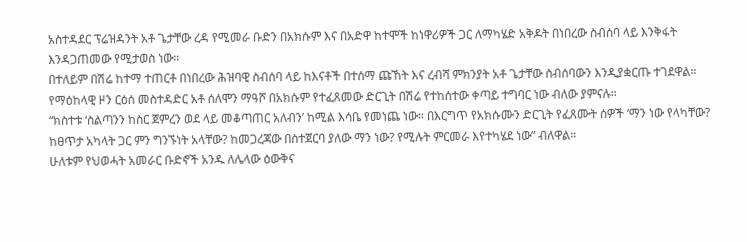አስተዳደር ፕሬዝዳንት አቶ ጌታቸው ረዳ የሚመራ ቡድን በአክሱም እና በአድዋ ከተሞች ከነዋሪዎች ጋር ለማካሄድ አቅዶት በነበረው ስብሰባ ላይ እንቅፋት እንዳጋጠመው የሚታወስ ነው።
በተለይም በሽሬ ከተማ ተጠርቶ በነበረው ሕዝባዊ ስብሰባ ላይ ከእናቶች በተሰማ ጩኸት እና ረብሻ ምክንያት አቶ ጌታቸው ስብሰባውን እንዲያቋርጡ ተገደዋል።
የማዕከላዊ ዞን ርዕሰ መስተዳድር አቶ ሰለሞን ማዓሾ በአክሱም የተፈጸመው ድርጊት በሽሬ የተከሰተው ቀጣይ ተግባር ነው ብለው ያምናሉ።
“ክስተቱ ‘ስልጣንን ከስር ጀምረን ወደ ላይ መቆጣጠር አለብን’ ከሚል እሳቤ የመነጨ ነው። በእርግጥ የአክሱሙን ድርጊት የፈጸሙት ሰዎች ‘ማን ነው የላካቸው? ከፀጥታ አካላት ጋር ምን ግንኙነት አላቸው? ከመጋረጃው በስተጀርባ ያለው ማን ነው? የሚሉት ምርመራ እየተካሄደ ነው” ብለዋል።
ሁለቱም የህወሓት አመራር ቡድኖች አንዱ ለሌላው ዕውቅና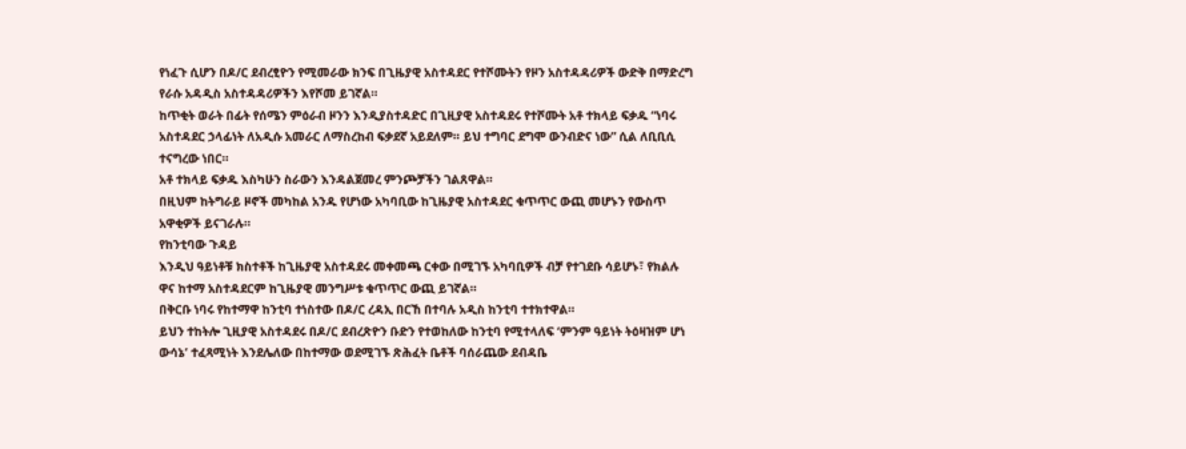የነፈጉ ሲሆን በዶ/ር ደብረፂዮን የሚመራው ክንፍ በጊዜያዊ አስተዳደር የተሾሙትን የዞን አስተዳዳሪዎች ውድቅ በማድረግ የራሱ አዳዲስ አስተዳዳሪዎችን እየሾመ ይገኛል።
ከጥቂት ወራት በፊት የሰሜን ምዕራብ ዞንን እንዲያስተዳድር በጊዚያዊ አስተዳደሩ የተሾሙት አቶ ተክላይ ፍቃዱ “ነባሩ አስተዳደር ኃላፊነት ለአዲሱ አመራር ለማስረከብ ፍቃደኛ አይደለም። ይህ ተግባር ደግሞ ውንብድና ነው” ሲል ለቢቢሲ ተናግረው ነበር።
አቶ ተክላይ ፍቃዱ እስካሁን ስራውን እንዳልጀመረ ምንጮቻችን ገልጸዋል።
በዚህም ከትግራይ ዞኖች መካከል አንዱ የሆነው አካባቢው ከጊዜያዊ አስተዳደር ቁጥጥር ውጪ መሆኑን የውስጥ አዋቂዎች ይናገራሉ።
የከንቲባው ጉዳይ
እንዲህ ዓይነቶቹ ክስተቶች ከጊዜያዊ አስተዳደሩ መቀመጫ ርቀው በሚገኙ አካባቢዎች ብቻ የተገደቡ ሳይሆኑ፣ የክልሉ ዋና ከተማ አስተዳደርም ከጊዜያዊ መንግሥቱ ቁጥጥር ውጪ ይገኛል።
በቅርቡ ነባሩ የከተማዋ ከንቲባ ተነስተው በዶ/ር ረዳኢ በርኸ በተባሉ አዲስ ከንቲባ ተተክተዋል።
ይህን ተከትሎ ጊዚያዊ አስተዳደሩ በዶ/ር ደብረጽዮን ቡድን የተወከለው ከንቲባ የሚተላለፍ ‘ምንም ዓይነት ትዕዛዝም ሆነ ውሳኔ’ ተፈጻሚነት እንደሌለው በከተማው ወደሚገኙ ጽሕፈት ቤቶች ባሰራጨው ደብዳቤ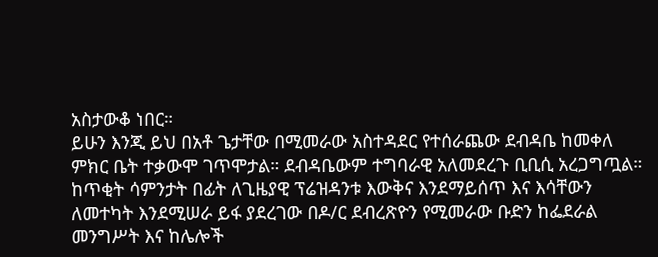አስታውቆ ነበር።
ይሁን እንጂ ይህ በአቶ ጌታቸው በሚመራው አስተዳደር የተሰራጨው ደብዳቤ ከመቀለ ምክር ቤት ተቃውሞ ገጥሞታል። ደብዳቤውም ተግባራዊ አለመደረጉ ቢቢሲ አረጋግጧል።
ከጥቂት ሳምንታት በፊት ለጊዜያዊ ፕሬዝዳንቱ እውቅና እንደማይሰጥ እና እሳቸውን ለመተካት እንደሚሠራ ይፋ ያደረገው በዶ/ር ደብረጽዮን የሚመራው ቡድን ከፌደራል መንግሥት እና ከሌሎች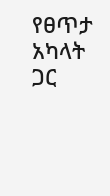የፀጥታ አካላት ጋር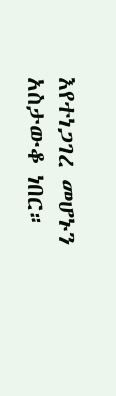እየተነጋገረ መሆኑን አስታውቆ ነበር።